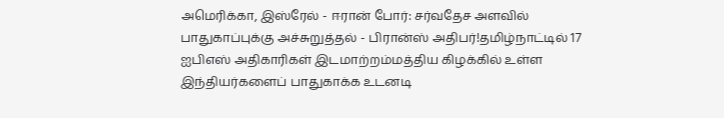அமெரிக்கா, இஸ்ரேல் - ஈரான் போர்: சர்வதேச அளவில் பாதுகாப்புக்கு அச்சுறுத்தல் - பிரான்ஸ் அதிபர்!தமிழ்நாட்டில் 17 ஐபிஎஸ் அதிகாரிகள் இடமாற்றம்மத்திய கிழக்கில் உள்ள இந்தியர்களைப் பாதுகாக்க உடனடி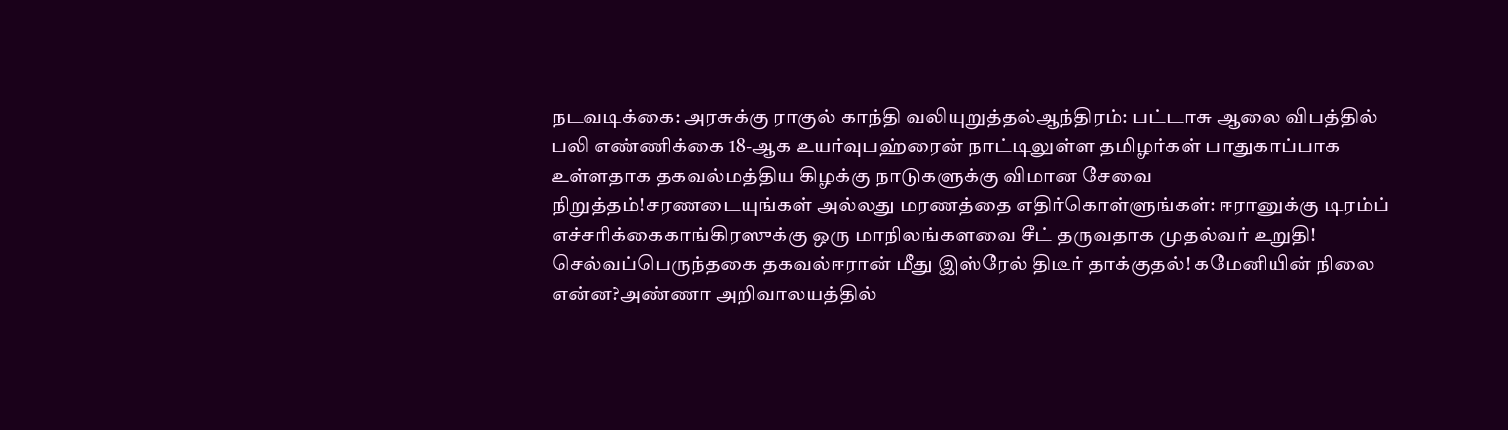நடவடிக்கை: அரசுக்கு ராகுல் காந்தி வலியுறுத்தல்ஆந்திரம்: பட்டாசு ஆலை விபத்தில் பலி எண்ணிக்கை 18-ஆக உயர்வுபஹ்ரைன் நாட்டிலுள்ள தமிழர்கள் பாதுகாப்பாக உள்ளதாக தகவல்மத்திய கிழக்கு நாடுகளுக்கு விமான சேவை நிறுத்தம்!சரணடையுங்கள் அல்லது மரணத்தை எதிர்கொள்ளுங்கள்: ஈரானுக்கு டிரம்ப் எச்சரிக்கைகாங்கிரஸுக்கு ஒரு மாநிலங்களவை சீட் தருவதாக முதல்வர் உறுதி! செல்வப்பெருந்தகை தகவல்ஈரான் மீது இஸ்ரேல் திடீர் தாக்குதல்! கமேனியின் நிலை என்ன?அண்ணா அறிவாலயத்தில்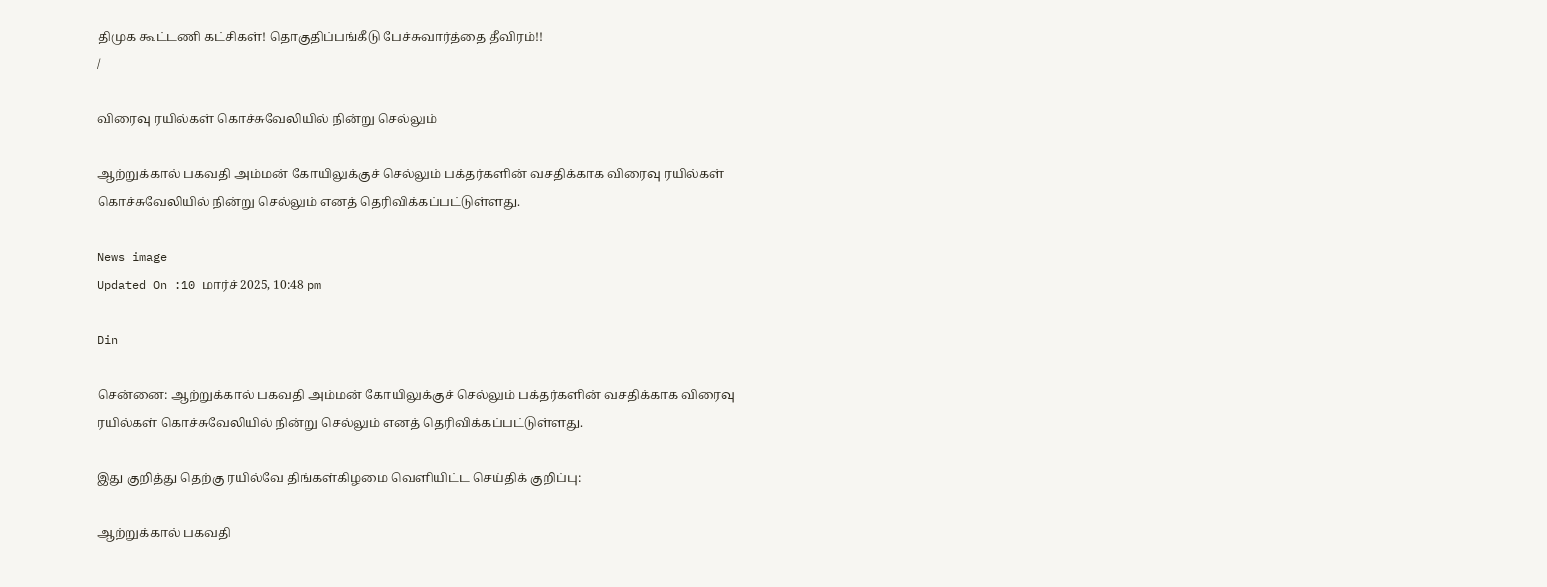திமுக கூட்டணி கட்சிகள்! தொகுதிப்பங்கீடு பேச்சுவார்த்தை தீவிரம்!!
/

விரைவு ரயில்கள் கொச்சுவேலியில் நின்று செல்லும்

ஆற்றுக்கால் பகவதி அம்மன் கோயிலுக்குச் செல்லும் பக்தர்களின் வசதிக்காக விரைவு ரயில்கள் கொச்சுவேலியில் நின்று செல்லும் எனத் தெரிவிக்கப்பட்டுள்ளது.

News image
Updated On :10 மார்ச் 2025, 10:48 pm

Din

சென்னை: ஆற்றுக்கால் பகவதி அம்மன் கோயிலுக்குச் செல்லும் பக்தர்களின் வசதிக்காக விரைவு ரயில்கள் கொச்சுவேலியில் நின்று செல்லும் எனத் தெரிவிக்கப்பட்டுள்ளது.

இது குறித்து தெற்கு ரயில்வே திங்கள்கிழமை வெளியிட்ட செய்திக் குறிப்பு:

ஆற்றுக்கால் பகவதி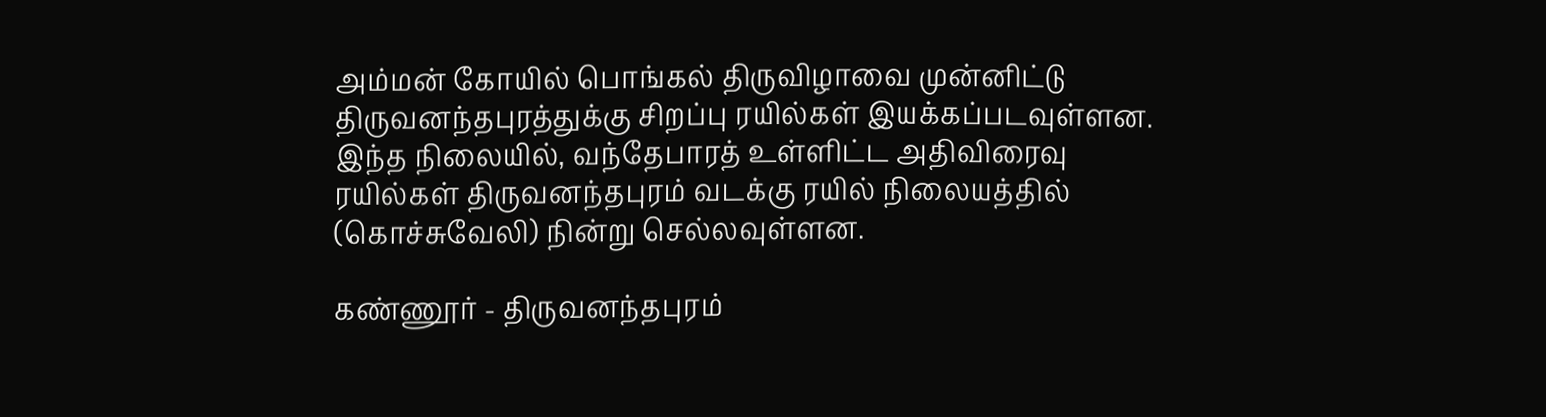அம்மன் கோயில் பொங்கல் திருவிழாவை முன்னிட்டு திருவனந்தபுரத்துக்கு சிறப்பு ரயில்கள் இயக்கப்படவுள்ளன. இந்த நிலையில், வந்தேபாரத் உள்ளிட்ட அதிவிரைவு ரயில்கள் திருவனந்தபுரம் வடக்கு ரயில் நிலையத்தில் (கொச்சுவேலி) நின்று செல்லவுள்ளன.

கண்ணூர் - திருவனந்தபுரம்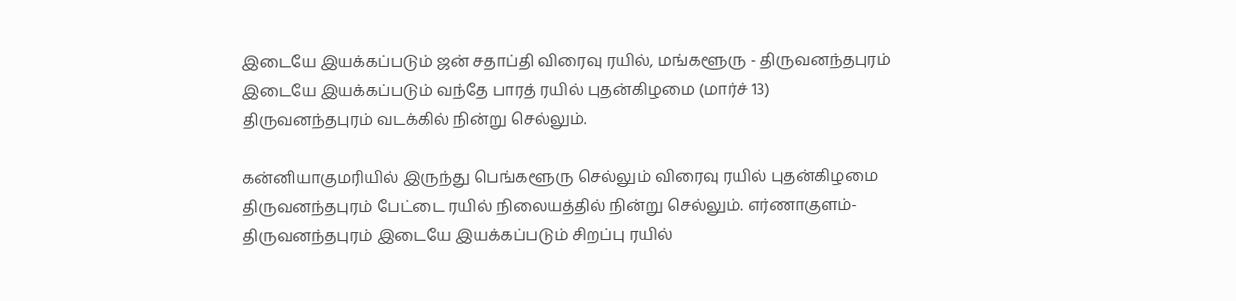இடையே இயக்கப்படும் ஜன் சதாப்தி விரைவு ரயில், மங்களூரு - திருவனந்தபுரம் இடையே இயக்கப்படும் வந்தே பாரத் ரயில் புதன்கிழமை (மார்ச் 13) திருவனந்தபுரம் வடக்கில் நின்று செல்லும்.

கன்னியாகுமரியில் இருந்து பெங்களூரு செல்லும் விரைவு ரயில் புதன்கிழமை திருவனந்தபுரம் பேட்டை ரயில் நிலையத்தில் நின்று செல்லும். எர்ணாகுளம்-திருவனந்தபுரம் இடையே இயக்கப்படும் சிறப்பு ரயில்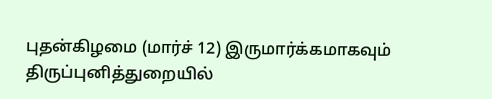புதன்கிழமை (மார்ச் 12) இருமார்க்கமாகவும் திருப்புனித்துறையில்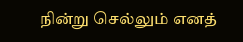நின்று செல்லும் எனத்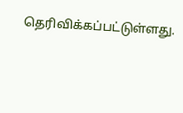தெரிவிக்கப்பட்டுள்ளது.